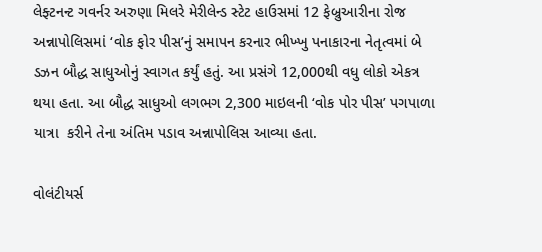લેફ્ટનન્ટ ગવર્નર અરુણા મિલરે મેરીલેન્ડ સ્ટેટ હાઉસમાં 12 ફેબ્રુઆરીના રોજ અન્નાપોલિસમાં ‘વોક ફોર પીસ’નું સમાપન કરનાર ભીખ્ખુ પનાકારના નેતૃત્વમાં બે ડઝન બૌદ્ધ સાધુઓનું સ્વાગત કર્યું હતું. આ પ્રસંગે 12,000થી વધુ લોકો એકત્ર થયા હતા. આ બૌદ્ધ સાધુઓ લગભગ 2,300 માઇલની ‘વોક પોર પીસ’ પગપાળા યાત્રા  કરીને તેના અંતિમ પડાવ અન્નાપોલિસ આવ્યા હતા.

વોલંટીયર્સ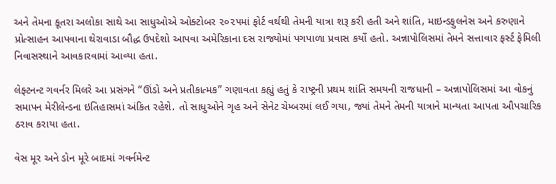અને તેમના કૂતરા અલોકા સાથે આ સાધુઓએ ઓક્ટોબર ૨૦૨૫માં ફોર્ટ વર્થથી તેમની યાત્રા શરૂ કરી હતી અને શાંતિ, માઇન્ડફુલનેસ અને કરુણાને પ્રોત્સાહન આપવાના થેરાવાડા બૌદ્ધ ઉપદેશો આપવા અમેરિકાના દસ રાજ્યોમાં પગપાળા પ્રવાસ કર્યો હતો. અન્નાપોલિસમાં તેમને સત્તાવાર ફર્સ્ટ ફેમિલી નિવાસસ્થાને આવકારવામાં આવ્યા હતા.

લેફ્ટનન્ટ ગવર્નર મિલરે આ પ્રસંગને “ઊંડો અને પ્રતીકાત્મક” ગણાવતા કહ્યું હતું કે રાષ્ટ્રની પ્રથમ શાંતિ સમયની રાજધાની – અન્નાપોલિસમાં આ વોકનું સમાપન મેરીલેન્ડના ઇતિહાસમાં અંકિત રહેશે. તો સાધુઓને ગૃહ અને સેનેટ ચેમ્બરમાં લઈ ગયા, જ્યાં તેમને તેમની યાત્રાને માન્યતા આપતા ઔપચારિક ઠરાવ કરાયા હતા.

વેસ મૂર અને ડોન મૂરે બાદમાં ગવર્નમેન્ટ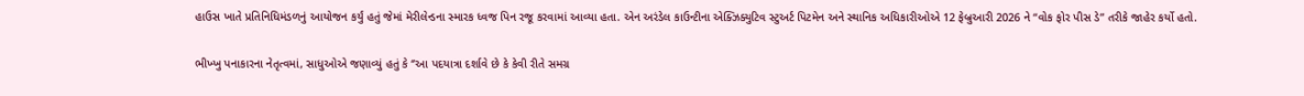હાઉસ ખાતે પ્રતિનિધિમંડળનું આયોજન કર્યું હતું જેમાં મેરીલેન્ડના સ્મારક ધ્વજ પિન રજૂ કરવામાં આવ્યા હતા. એન અરંડેલ કાઉન્ટીના એક્ઝિક્યુટિવ સ્ટુઅર્ટ પિટમેન અને સ્થાનિક અધિકારીઓએ 12 ફેબ્રુઆરી 2026 ને “વોક ફોર પીસ ડે” તરીકે જાહેર કર્યો હતો.

ભીખ્ખુ પનાકારના નેતૃત્વમાં, સાધુઓએ જણાવ્યું હતું કે ‘’આ પદયાત્રા દર્શાવે છે કે કેવી રીતે સમગ્ર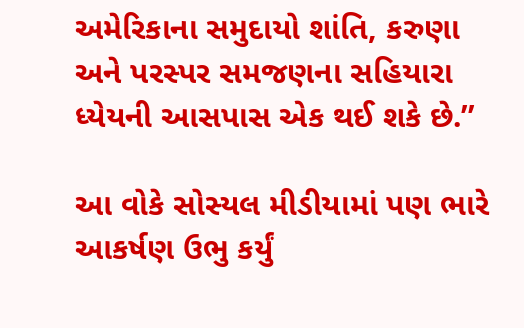અમેરિકાના સમુદાયો શાંતિ, કરુણા અને પરસ્પર સમજણના સહિયારા ધ્યેયની આસપાસ એક થઈ શકે છે.’’

આ વોકે સોસ્યલ મીડીયામાં પણ ભારે આકર્ષણ ઉભુ કર્યું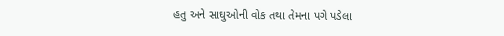હતુ અને સાઘુઓની વોક તથા તેમના પગે પડેલા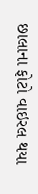છાલાના ફોટો વાઇરલ થયા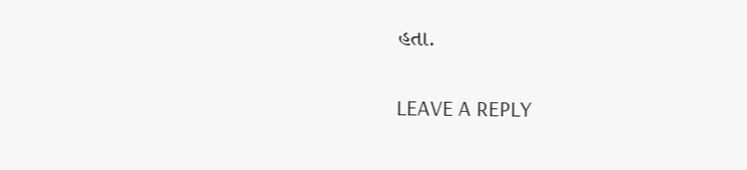હતા.

LEAVE A REPLY